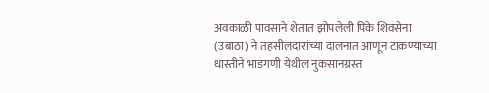अवकाळी पावसाने शेतात झोपलेली पिके शिवसेना (उबाठा) ने तहसीलदारांच्या दालनात आणून टाकण्याच्या धास्तीने भाडगणी येथील नुकसानग्रस्त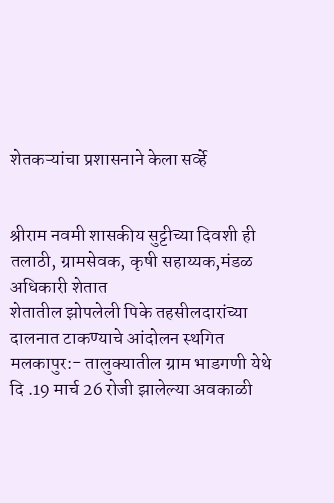शेतकऱ्यांचा प्रशासनाने केला सर्व्हे


श्रीराम नवमी शासकीय सुट्टीच्या दिवशी ही तलाठी, ग्रामसेवक, कृषी सहाय्यक,मंडळ अधिकारी शेतात
शेतातील झोपलेली पिके तहसीलदारांच्या दालनात टाकण्याचे आंदोलन स्थगित
मलकापुर:- तालुक्यातील ग्राम भाडगणी येथे दि .19 मार्च 26 रोजी झालेल्या अवकाळी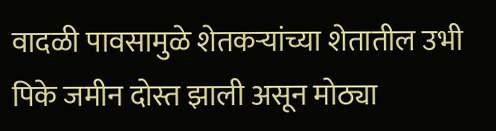वादळी पावसामुळे शेतकऱ्यांच्या शेतातील उभी पिके जमीन दोस्त झाली असून मोठ्या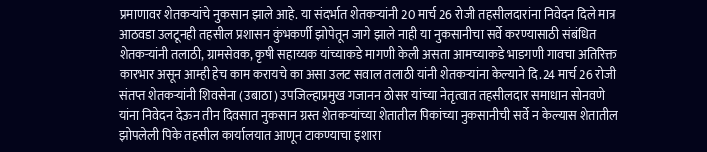प्रमाणावर शेतकऱ्यांचे नुकसान झाले आहे. या संदर्भात शेतकऱ्यांनी 20 मार्च 26 रोजी तहसीलदारांना निवेदन दिले मात्र आठवडा उलटूनही तहसील प्रशासन कुंभकर्णी झोपेतून जागे झाले नाही या नुकसानीचा सर्वे करण्यासाठी संबंधित शेतकऱ्यांनी तलाठी, ग्रामसेवक, कृषी सहाय्यक यांच्याकडे मागणी केली असता आमच्याकडे भाडगणी गावचा अतिरिक्त कारभार असून आम्ही हेच काम करायचे का असा उलट सवाल तलाठी यांनी शेतकऱ्यांना केल्याने दि.24 मार्च 26 रोजी संतप्त शेतकऱ्यांनी शिवसेना (उबाठा) उपजिल्हाप्रमुख गजानन ठोसर यांच्या नेतृत्वात तहसीलदार समाधान सोनवणे यांना निवेदन देऊन तीन दिवसात नुकसान ग्रस्त शेतकऱ्यांच्या शेतातील पिकांच्या नुकसानीची सर्वे न केल्यास शेतातील झोपलेली पिके तहसील कार्यालयात आणून टाकण्याचा इशारा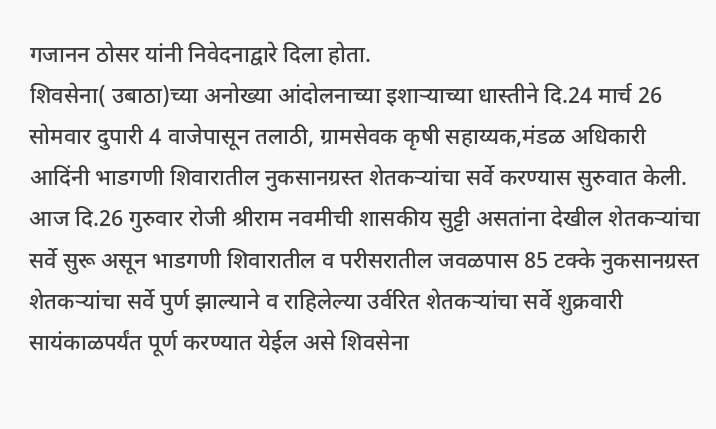गजानन ठोसर यांनी निवेदनाद्वारे दिला होता.
शिवसेना( उबाठा)च्या अनोख्या आंदोलनाच्या इशाऱ्याच्या धास्तीने दि.24 मार्च 26 सोमवार दुपारी 4 वाजेपासून तलाठी, ग्रामसेवक कृषी सहाय्यक,मंडळ अधिकारी आदिंनी भाडगणी शिवारातील नुकसानग्रस्त शेतकऱ्यांचा सर्वे करण्यास सुरुवात केली. आज दि.26 गुरुवार रोजी श्रीराम नवमीची शासकीय सुट्टी असतांना देखील शेतकऱ्यांचा सर्वे सुरू असून भाडगणी शिवारातील व परीसरातील जवळपास 85 टक्के नुकसानग्रस्त शेतकऱ्यांचा सर्वे पुर्ण झाल्याने व राहिलेल्या उर्वरित शेतकऱ्यांचा सर्वे शुक्रवारी सायंकाळपर्यंत पूर्ण करण्यात येईल असे शिवसेना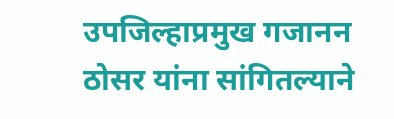उपजिल्हाप्रमुख गजानन ठोसर यांना सांगितल्याने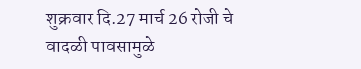शुक्रवार दि.27 मार्च 26 रोजी चे वादळी पावसामुळे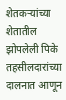शेतकऱ्यांच्या शेतातील झोपलेली पिके तहसीलदारांच्या दालनात आणून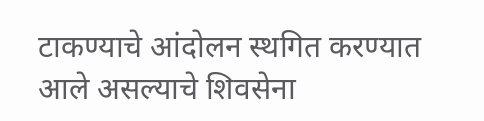टाकण्याचे आंदोलन स्थगित करण्यात आले असल्याचे शिवसेना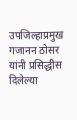उपजिल्हाप्रमुख गजानन ठोसर यांनी प्रसिद्धीस दिलेल्या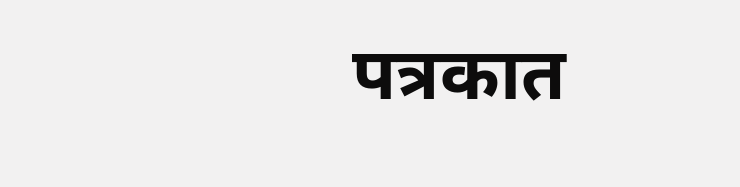पत्रकात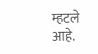म्हटले आहे.